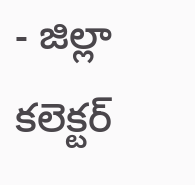- జిల్లా కలెక్టర్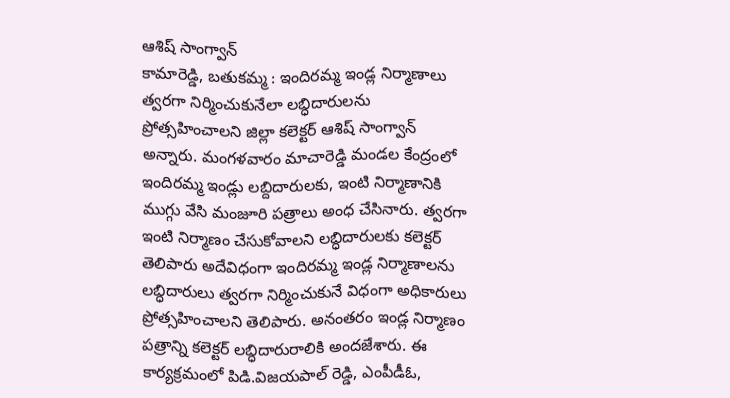ఆశిష్ సాంగ్వాన్
కామారెడ్డి, బతుకమ్మ : ఇందిరమ్మ ఇండ్ల నిర్మాణాలు త్వరగా నిర్మించుకునేలా లబ్ధిదారులను ప్రోత్సహించాలని జిల్లా కలెక్టర్ ఆశిష్ సాంగ్వాన్ అన్నారు. మంగళవారం మాచారెడ్డి మండల కేంద్రంలో ఇందిరమ్మ ఇండ్లు లబ్దిదారులకు, ఇంటి నిర్మాణానికి ముగ్గు వేసి మంజూరి పత్రాలు అంధ చేసినారు. త్వరగా ఇంటి నిర్మాణం చేసుకోవాలని లబ్ధిదారులకు కలెక్టర్ తెలిపారు అదేవిధంగా ఇందిరమ్మ ఇండ్ల నిర్మాణాలను లబ్ధిదారులు త్వరగా నిర్మించుకునే విధంగా అధికారులు ప్రోత్సహించాలని తెలిపారు. అనంతరం ఇండ్ల నిర్మాణం పత్రాన్ని కలెక్టర్ లబ్ధిదారురాలికి అందజేశారు. ఈ కార్యక్రమంలో పిడి.విజయపాల్ రెడ్డి, ఎంపీడీఓ,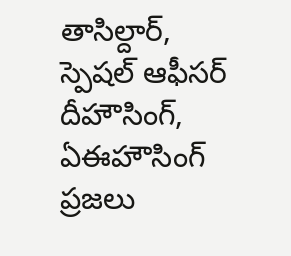తాసిల్దార్, స్పెషల్ ఆఫీసర్ దీహౌసింగ్, ఏఈహౌసింగ్ ప్రజలు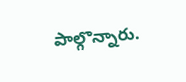పాల్గొన్నారు.